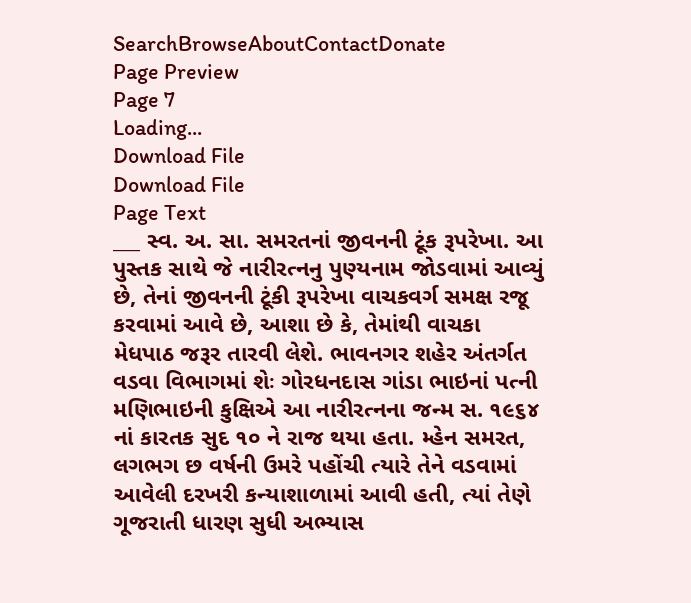SearchBrowseAboutContactDonate
Page Preview
Page 7
Loading...
Download File
Download File
Page Text
___ સ્વ. અ. સા. સમરતનાં જીવનની ટૂંક રૂપરેખા. આ પુસ્તક સાથે જે નારીરત્નનુ પુણ્યનામ જોડવામાં આવ્યું છે, તેનાં જીવનની ટૂંકી રૂપરેખા વાચકવર્ગ સમક્ષ રજૂ કરવામાં આવે છે, આશા છે કે, તેમાંથી વાચકા મેધપાઠ જરૂર તારવી લેશે. ભાવનગર શહેર અંતર્ગત વડવા વિભાગમાં શેઃ ગોરધનદાસ ગાંડા ભાઇનાં પત્ની મણિભાઇની કુક્ષિએ આ નારીરત્નના જન્મ સ. ૧૯૬૪ નાં કારતક સુદ ૧૦ ને રાજ થયા હતા. મ્હેન સમરત, લગભગ છ વર્ષની ઉમરે પહોંચી ત્યારે તેને વડવામાં આવેલી દરખરી કન્યાશાળામાં આવી હતી, ત્યાં તેણે ગૂજરાતી ધારણ સુધી અભ્યાસ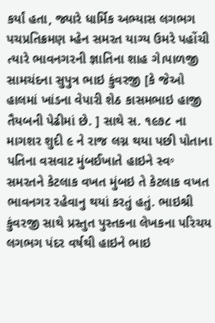કર્યાં હતા, જ્યારે ધાર્મિક અભ્યાસ લગભગ પચપ્રતિક્રમણ મ્હેન સમરત યાગ્ય ઉમરે પહોંચી ત્યારે ભાવનગરની જ્ઞાતિના શાહ ગે।પાળજી સામચંદના સુપુત્ર ભાઇ કુંવરજી [કે જેઓ હાલમાં ખાંડના વેપારી શેઠ કાસમભાઇ હાજી તૈયબની પેઢીમાં છે. ] સાથે સ. ૧૯૭૮ ના માગશર શુદી ૯ ને રાજ લગ્ન થયા પછી પોતાના પતિના વસવાટ મુંબઈખાતે હાઇને સ્વ॰ સમરતને કેટલાક વખત મુંબઇ તે કેટલાક વખત ભાવનગર રહેવાનુ થયાં કરતું હતું. ભાઇશ્રી કુંવરજી સાથે પ્રસ્તુત પુસ્તકના લેખકના પરિચય લગભગ પંદર વર્ષથી હાઇને ભાઇ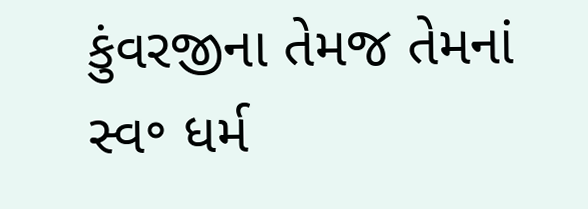કુંવરજીના તેમજ તેમનાં સ્વ॰ ધર્મ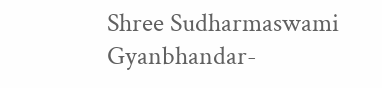Shree Sudharmaswami Gyanbhandar-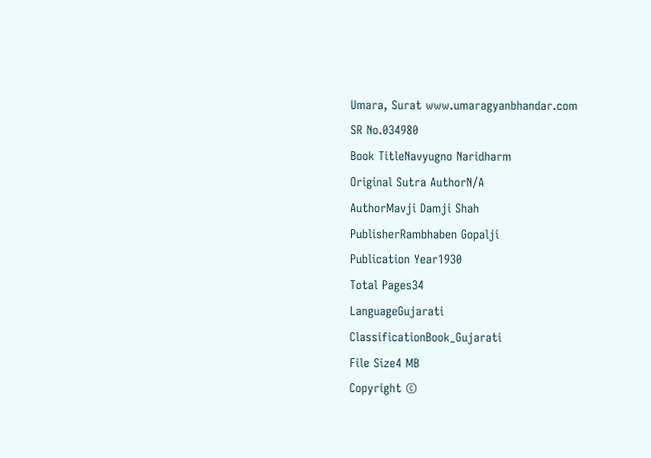Umara, Surat www.umaragyanbhandar.com
SR No.034980
Book TitleNavyugno Naridharm
Original Sutra AuthorN/A
AuthorMavji Damji Shah
PublisherRambhaben Gopalji
Publication Year1930
Total Pages34
LanguageGujarati
ClassificationBook_Gujarati
File Size4 MB
Copyright ©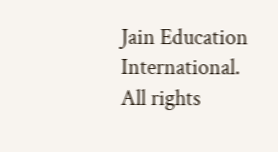Jain Education International. All rights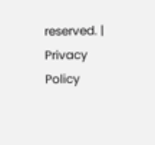reserved. | Privacy Policy